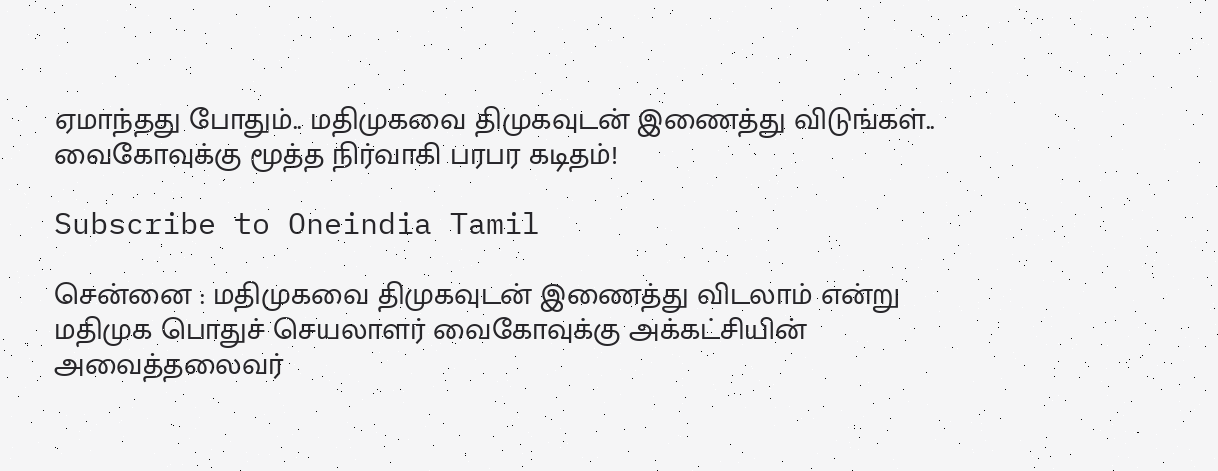ஏமாந்தது போதும்.. மதிமுகவை திமுகவுடன் இணைத்து விடுங்கள்.. வைகோவுக்கு மூத்த நிர்வாகி பரபர கடிதம்!

Subscribe to Oneindia Tamil

சென்னை : மதிமுகவை திமுகவுடன் இணைத்து விடலாம் என்று மதிமுக பொதுச் செயலாளர் வைகோவுக்கு அக்கட்சியின் அவைத்தலைவர்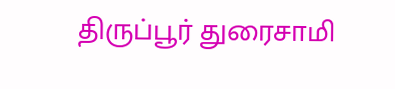திருப்பூர் துரைசாமி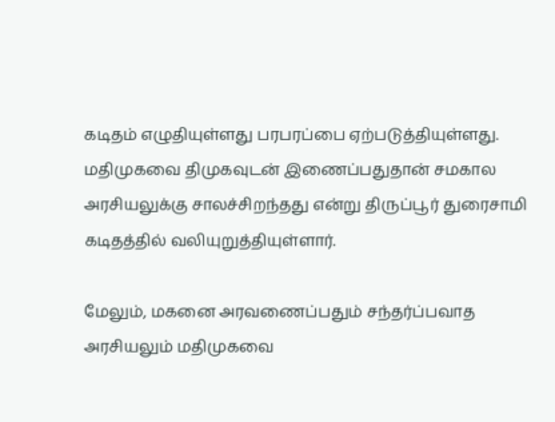கடிதம் எழுதியுள்ளது பரபரப்பை ஏற்படுத்தியுள்ளது. மதிமுகவை திமுகவுடன் இணைப்பதுதான் சமகால அரசியலுக்கு சாலச்சிறந்தது என்று திருப்பூர் துரைசாமி கடிதத்தில் வலியுறுத்தியுள்ளார்.

மேலும், மகனை அரவணைப்பதும் சந்தர்ப்பவாத அரசியலும் மதிமுகவை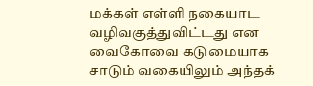மக்கள் எள்ளி நகையாட வழிவகுத்துவிட்டது என வைகோவை கடுமையாக சாடும் வகையிலும் அந்தக்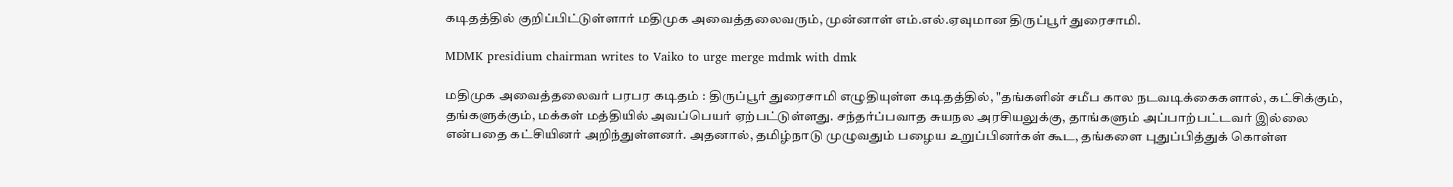கடிதத்தில் குறிப்பிட்டுள்ளார் மதிமுக அவைத்தலைவரும், முன்னாள் எம்.எல்.ஏவுமான திருப்பூர் துரைசாமி.

MDMK presidium chairman writes to Vaiko to urge merge mdmk with dmk

மதிமுக அவைத்தலைவர் பரபர கடிதம் : திருப்பூர் துரைசாமி எழுதியுள்ள கடிதத்தில், "தங்களின் சமீப கால நடவடிக்கைகளால், கட்சிக்கும், தங்களுக்கும், மக்கள் மத்தியில் அவப்பெயர் ஏற்பட்டுள்ளது. சந்தர்ப்பவாத சுயநல அரசியலுக்கு, தாங்களும் அப்பாற்பட்டவர் இல்லை என்பதை கட்சியினர் அறிந்துள்ளனர். அதனால், தமிழ்நாடு முழுவதும் பழைய உறுப்பினர்கள் கூட, தங்களை புதுப்பித்துக் கொள்ள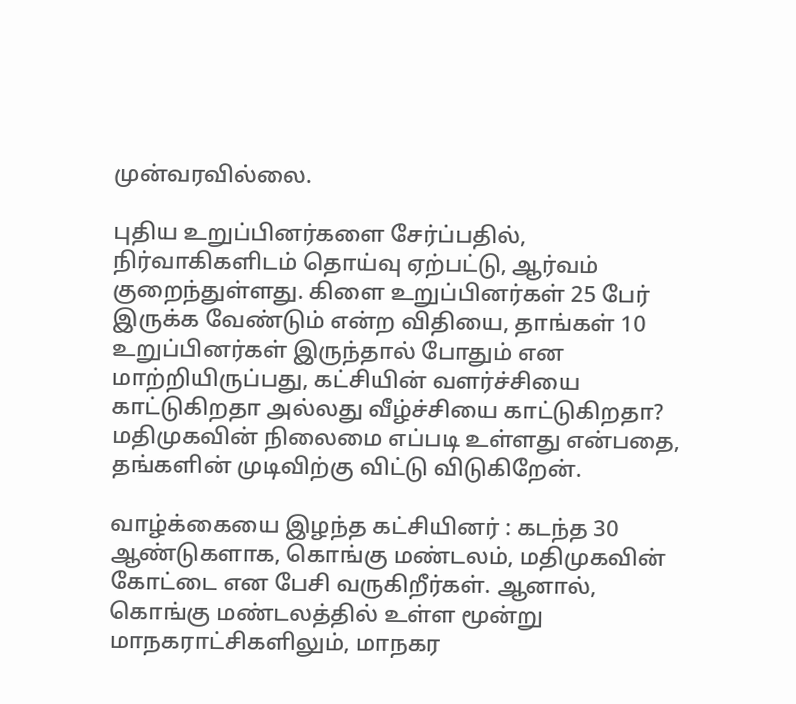முன்வரவில்லை.

புதிய உறுப்பினர்களை சேர்ப்பதில், நிர்வாகிகளிடம் தொய்வு ஏற்பட்டு, ஆர்வம் குறைந்துள்ளது. கிளை உறுப்பினர்கள் 25 பேர் இருக்க வேண்டும் என்ற விதியை, தாங்கள் 10 உறுப்பினர்கள் இருந்தால் போதும் என மாற்றியிருப்பது, கட்சியின் வளர்ச்சியை காட்டுகிறதா அல்லது வீழ்ச்சியை காட்டுகிறதா? மதிமுகவின் நிலைமை எப்படி உள்ளது என்பதை, தங்களின் முடிவிற்கு விட்டு விடுகிறேன்.

வாழ்க்கையை இழந்த கட்சியினர் : கடந்த 30 ஆண்டுகளாக, கொங்கு மண்டலம், மதிமுகவின் கோட்டை என பேசி வருகிறீர்கள். ஆனால், கொங்கு மண்டலத்தில் உள்ள மூன்று மாநகராட்சிகளிலும், மாநகர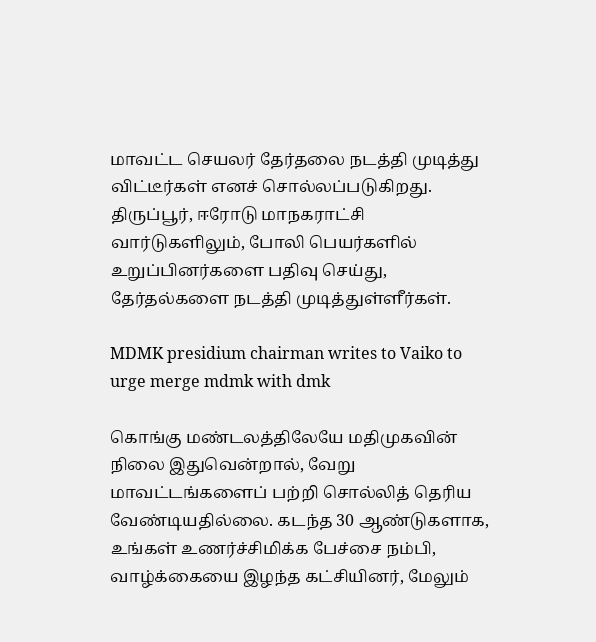மாவட்ட செயலர் தேர்தலை நடத்தி முடித்து விட்டீர்கள் எனச் சொல்லப்படுகிறது. திருப்பூர், ஈரோடு மாநகராட்சி வார்டுகளிலும், போலி பெயர்களில் உறுப்பினர்களை பதிவு செய்து, தேர்தல்களை நடத்தி முடித்துள்ளீர்கள்.

MDMK presidium chairman writes to Vaiko to urge merge mdmk with dmk

கொங்கு மண்டலத்திலேயே மதிமுகவின் நிலை இதுவென்றால், வேறு மாவட்டங்களைப் பற்றி சொல்லித் தெரிய வேண்டியதில்லை. கடந்த 30 ஆண்டுகளாக, உங்கள் உணர்ச்சிமிக்க பேச்சை நம்பி, வாழ்க்கையை இழந்த கட்சியினர், மேலும்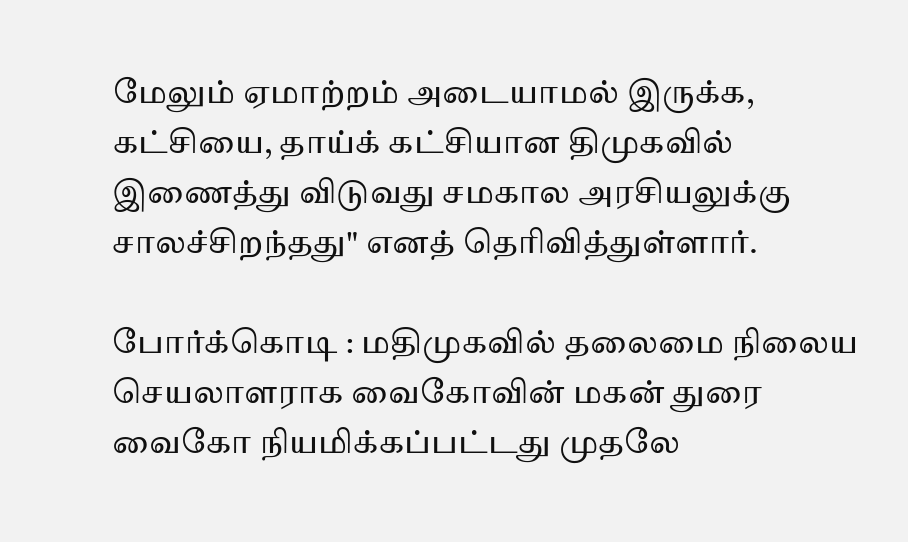மேலும் ஏமாற்றம் அடையாமல் இருக்க, கட்சியை, தாய்க் கட்சியான திமுகவில் இணைத்து விடுவது சமகால அரசியலுக்கு சாலச்சிறந்தது" எனத் தெரிவித்துள்ளார்.

போர்க்கொடி : மதிமுகவில் தலைமை நிலைய செயலாளராக வைகோவின் மகன் துரை வைகோ நியமிக்கப்பட்டது முதலே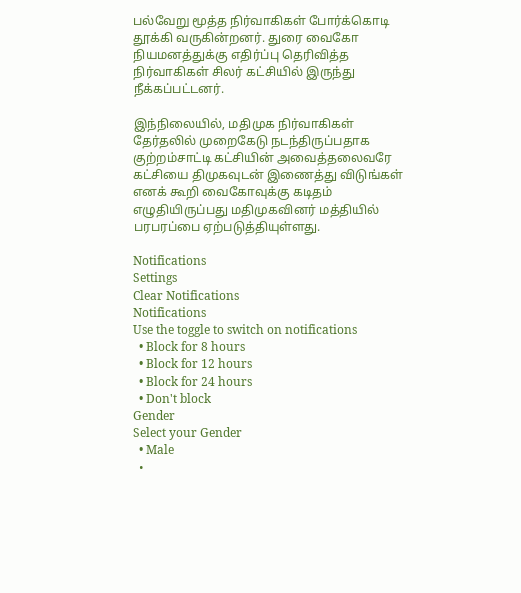பல்வேறு மூத்த நிர்வாகிகள் போர்க்கொடி தூக்கி வருகின்றனர். துரை வைகோ நியமனத்துக்கு எதிர்ப்பு தெரிவித்த நிர்வாகிகள் சிலர் கட்சியில் இருந்து நீக்கப்பட்டனர்.

இந்நிலையில், மதிமுக நிர்வாகிகள் தேர்தலில் முறைகேடு நடந்திருப்பதாக குற்றம்சாட்டி கட்சியின் அவைத்தலைவரே கட்சியை திமுகவுடன் இணைத்து விடுங்கள் எனக் கூறி வைகோவுக்கு கடிதம் எழுதியிருப்பது மதிமுகவினர் மத்தியில் பரபரப்பை ஏற்படுத்தியுள்ளது.

Notifications
Settings
Clear Notifications
Notifications
Use the toggle to switch on notifications
  • Block for 8 hours
  • Block for 12 hours
  • Block for 24 hours
  • Don't block
Gender
Select your Gender
  • Male
  •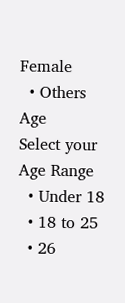Female
  • Others
Age
Select your Age Range
  • Under 18
  • 18 to 25
  • 26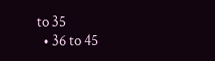to 35
  • 36 to 45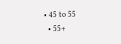• 45 to 55
  • 55+